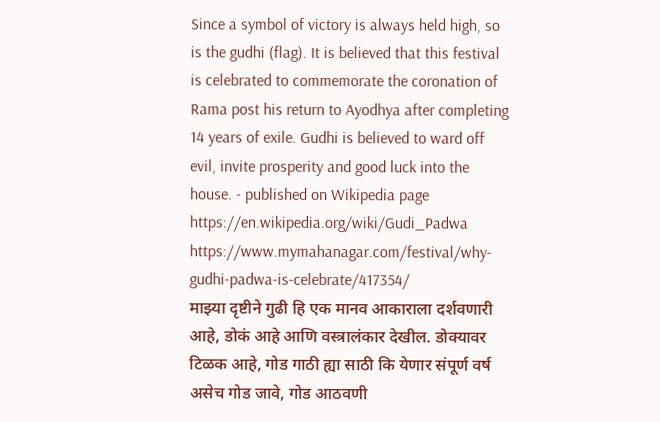Since a symbol of victory is always held high, so is the gudhi (flag). It is believed that this festival is celebrated to commemorate the coronation of Rama post his return to Ayodhya after completing 14 years of exile. Gudhi is believed to ward off evil, invite prosperity and good luck into the house. - published on Wikipedia page https://en.wikipedia.org/wiki/Gudi_Padwa
https://www.mymahanagar.com/festival/why-gudhi-padwa-is-celebrate/417354/
माझ्या दृष्टीने गुढी हि एक मानव आकाराला दर्शवणारी आहे, डोकं आहे आणि वस्त्रालंकार देखील. डोक्यावर टिळक आहे, गोड गाठी ह्या साठी कि येणार संपूर्ण वर्ष असेच गोड जावे, गोड आठवणी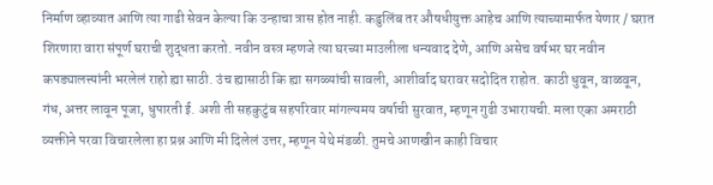निर्माण व्हाव्यात आणि त्या गाढी सेवन केल्या कि उन्हाचा त्रास होत नाही. कडुलिंब तर औषधीयुक्त आहेच आणि त्याच्यामार्फत येणार / घरात शिरणारा वारा संपूर्ण घराची शुद्धता करतो. नवीन वस्त्र म्हणजे त्या घरच्या माउलीला धन्यवाद देणे, आणि असेच वर्षभर घर नवीन कपड्यालत्त्यांनी भरलेलं राहो ह्या साठी. उंच ह्यासाठी कि ह्या सगळ्यांची सावली, आशीर्वाद घरावर सदोदित राहोत. काठी धुवून, वाळवून, गंध, अत्तर लावून पूजा, धुपारती ई. अशी ती सहकुटुंब सहपरिवार मांगल्यमय वर्षाची सुरवात, म्हणून गुढी उभारायची. मला एका अमराठी व्यक्तीने परवा विचारलेला हा प्रश्न आणि मी दिलेलं उत्तर, म्हणून येथे मंडळी. तुमचे आणखीन काही विचार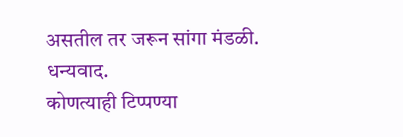असतील तर जरून सांगा मंडळी. धन्यवाद.
कोणत्याही टिप्पण्या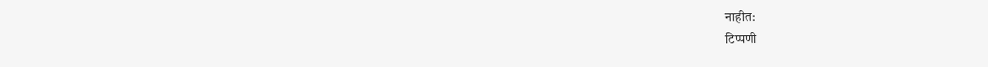नाहीत:
टिप्पणी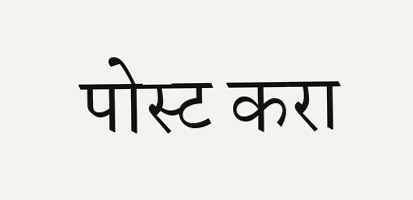पोस्ट करा